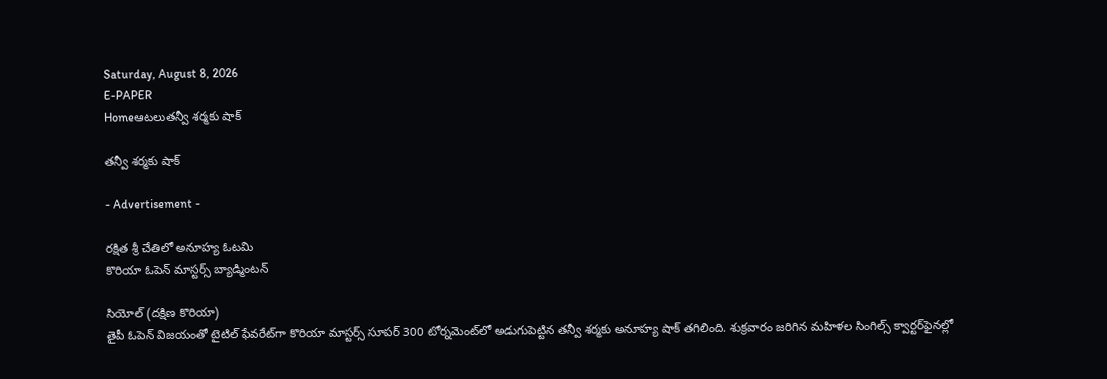Saturday, August 8, 2026
E-PAPER
Homeఆటలుతన్వీ శర్మకు షాక్‌

తన్వీ శర్మకు షాక్‌

- Advertisement -

రక్షిత శ్రీ చేతిలో అనూహ్య ఓటమి
కొరియా ఓపెన్‌ మాస్టర్స్‌ బ్యాడ్మింటన్‌

సియోల్‌ (దక్షిణ కొరియా)
తైపీ ఓపెన్‌ విజయంతో టైటిల్‌ ఫేవరేట్‌గా కొరియా మాస్టర్స్‌ సూపర్‌ 300 టోర్నమెంట్‌లో అడుగుపెట్టిన తన్వీ శర్మకు అనూహ్య షాక్‌ తగిలింది. శుక్రవారం జరిగిన మహిళల సింగిల్స్‌ క్వార్టర్‌ఫైనల్లో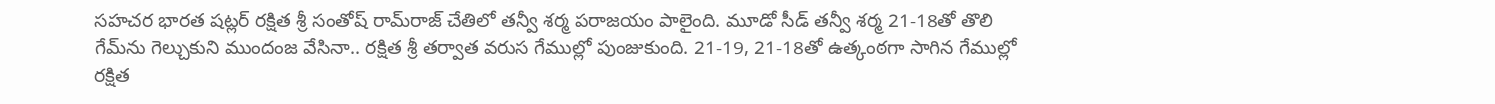సహచర భారత షట్లర్‌ రక్షిత శ్రీ సంతోష్‌ రామ్‌రాజ్‌ చేతిలో తన్వీ శర్మ పరాజయం పాలైంది. మూడో సీడ్‌ తన్వీ శర్మ 21-18తో తొలి గేమ్‌ను గెల్చుకుని ముందంజ వేసినా.. రక్షిత శ్రీ తర్వాత వరుస గేముల్లో పుంజుకుంది. 21-19, 21-18తో ఉత్కంఠగా సాగిన గేముల్లో రక్షిత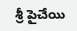శ్రీ పైచేయి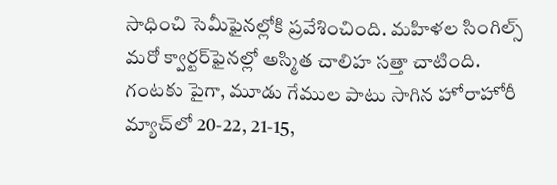సాధించి సెమీఫైనల్లోకి ప్రవేశించింది. మహిళల సింగిల్స్‌ మరో క్వార్టర్‌ఫైనల్లో అస్మిత చాలిహ సత్తా చాటింది. గంటకు పైగా, మూడు గేముల పాటు సాగిన హోరాహోరీ మ్యాచ్‌లో 20-22, 21-15,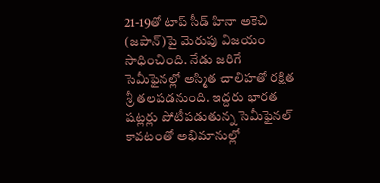21-19తో టాప్‌ సీడ్‌ హినా అకెచి (జపాన్‌)పై మెరుపు విజయం సాధించింది. నేడు జరిగే సెమీఫైనల్లో అస్మిత చాలిహతో రక్షిత శ్రీ తలపడనుంది. ఇద్దరు భారత షట్లర్లు పోటీపడుతున్న సెమీఫైనల్‌ కావటంతో అభిమానుల్లో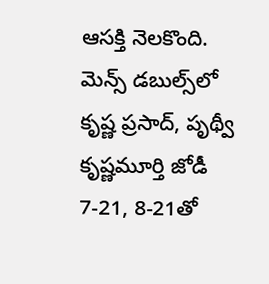ఆసక్తి నెలకొంది. మెన్స్‌ డబుల్స్‌లో కృష్ణ ప్రసాద్‌, పృథ్వీ కృష్ణమూర్తి జోడీ 7-21, 8-21తో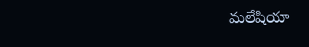మలేషియా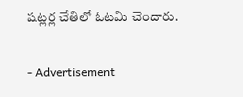షట్లర్ల చేతిలో ఓటమి చెందారు.

- Advertisement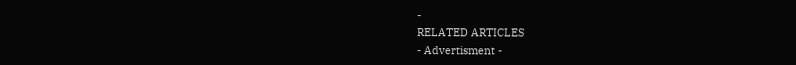-
RELATED ARTICLES
- Advertisment -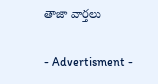తాజా వార్తలు

- Advertisment -